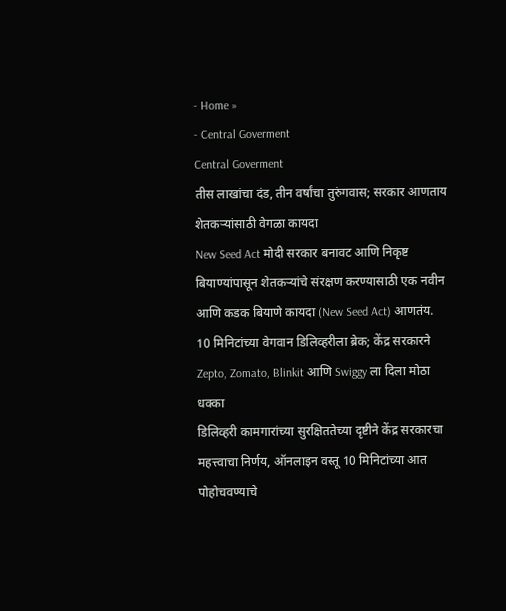- Home »
- Central Goverment
Central Goverment
तीस लाखांचा दंड, तीन वर्षांचा तुरुंगवास; सरकार आणताय शेतकऱ्यांसाठी वेगळा कायदा
New Seed Act मोदी सरकार बनावट आणि निकृष्ट बियाण्यांपासून शेतकऱ्यांचे संरक्षण करण्यासाठी एक नवीन आणि कडक बियाणे कायदा (New Seed Act) आणतंय.
10 मिनिटांच्या वेगवान डिलिव्हरीला ब्रेक; केंद्र सरकारने Zepto, Zomato, Blinkit आणि Swiggy ला दिला मोठा धक्का
डिलिव्हरी कामगारांच्या सुरक्षिततेच्या दृष्टीने केंद्र सरकारचा महत्त्वाचा निर्णय, ऑनलाइन वस्तू 10 मिनिटांच्या आत पोहोचवण्याचे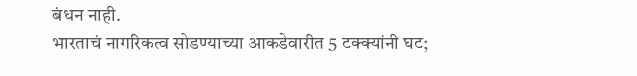बंधन नाही.
भारताचं नागरिकत्व सोडण्याच्या आकडेवारीत 5 टक्क्यांनी घट;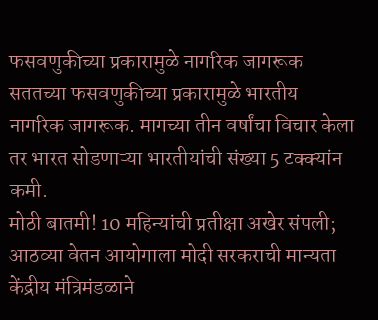फसवणुकीच्या प्रकारामुळे नागरिक जागरूक
सततच्या फसवणुकीच्या प्रकारामुळे भारतीय नागरिक जागरूक. मागच्या तीन वर्षांचा विचार केला तर भारत सोडणाऱ्या भारतीयांची संख्या 5 टक्क्यांन कमी.
मोठी बातमी! 10 महिन्यांची प्रतीक्षा अखेर संपली; आठव्या वेतन आयोगाला मोदी सरकराची मान्यता
केंद्रीय मंत्रिमंडळाने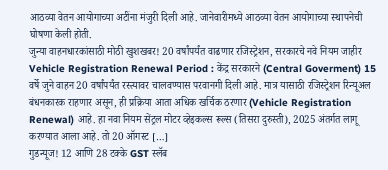आठव्या वेतन आयोगाच्या अटींना मंजुरी दिली आहे. जानेवारीमध्ये आठव्या वेतन आयोगाच्या स्थापनेची घोषणा केली होती.
जुन्या वाहनधारकांसाठी मोठी खुशखबर! 20 वर्षांपर्यंत वाढणार रजिस्ट्रेशन, सरकारचे नवे नियम जाहीर
Vehicle Registration Renewal Period : केंद्र सरकारने (Central Goverment) 15 वर्षे जुने वाहन 20 वर्षांपर्यंत रस्त्यावर चालवण्यास परवानगी दिली आहे. मात्र यासाठी रजिस्ट्रेशन रिन्यूअल बंधनकारक राहणार असून, ही प्रक्रिया आता अधिक खर्चिक ठरणार (Vehicle Registration Renewal) आहे. हा नवा नियम सेंट्रल मोटर व्हेइकल्स रूल्स (तिसरा दुरुस्ती), 2025 अंतर्गत लागू करण्यात आला आहे. तो 20 ऑगस्ट […]
गुडन्यूज! 12 आणि 28 टक्के GST स्लॅब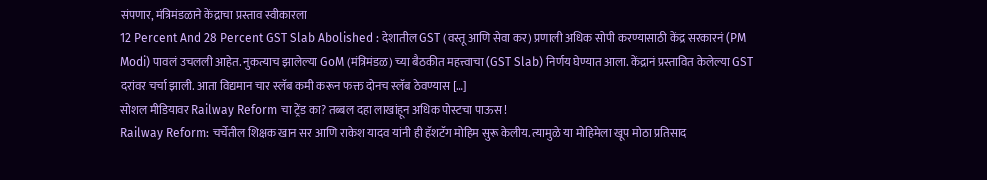संपणार, मंत्रिमंडळाने केंद्राचा प्रस्ताव स्वीकारला
12 Percent And 28 Percent GST Slab Abolished : देशातील GST (वस्तू आणि सेवा कर) प्रणाली अधिक सोपी करण्यासाठी केंद्र सरकारनं (PM Modi) पावलं उचलली आहेत. नुकत्याच झालेल्या GoM (मंत्रिमंडळ) च्या बैठकीत महत्त्वाचा (GST Slab) निर्णय घेण्यात आला. केंद्रानं प्रस्तावित केलेल्या GST दरांवर चर्चा झाली. आता विद्यमान चार स्लॅब कमी करून फक्त दोनच स्लॅब ठेवण्यास […]
सोशल मीडियावर Railway Reform चा ट्रेंड का? तब्बल दहा लाखांहून अधिक पोस्टचा पाऊस !
Railway Reform: चर्चेतील शिक्षक खान सर आणि राकेश यादव यांनी ही हॅशटॅग मोहिम सुरू केलीय. त्यामुळे या मोहिमेला खूप मोठा प्रतिसाद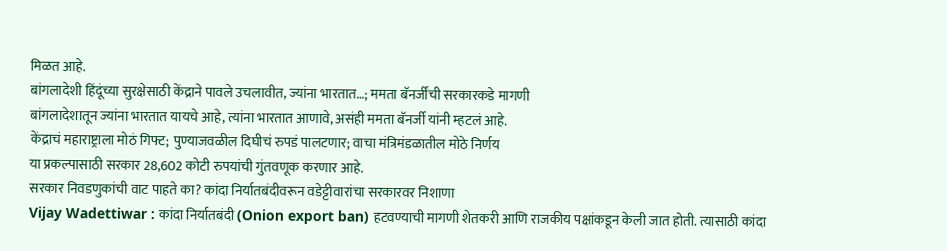मिळत आहे.
बांगलादेशी हिंदूंच्या सुरक्षेसाठी केंद्राने पावले उचलावीत, ज्यांना भारतात…; ममता बॅनर्जींची सरकारकडे मागणी
बांगलादेशातून ज्यांना भारतात यायचे आहे, त्यांना भारतात आणावे, असंही ममता बॅनर्जी यांनी म्हटलं आहे.
केंद्राचं महाराष्ट्राला मोठं गिफ्ट; पुण्याजवळील दिघीचं रुपडं पालटणार; वाचा मंत्रिमंडळातील मोठे निर्णय
या प्रकल्पासाठी सरकार 28,602 कोटी रुपयांची गुंतवणूक करणार आहे.
सरकार निवडणुकांची वाट पाहते का? कांदा निर्यातबंदीवरून वडेट्टीवारांचा सरकारवर निशाणा
Vijay Wadettiwar : कांदा निर्यातबंदी (Onion export ban) हटवण्याची मागणी शेतकरी आणि राजकीय पक्षांकडून केली जात होती. त्यासाठी कांदा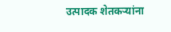उत्पादक शेतकऱ्यांना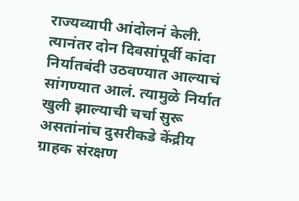राज्यव्यापी आंदोलनं केली. त्यानंतर दोन दिवसांपूर्वी कांदा निर्यातबंदी उठवण्यात आल्याचं सांगण्यात आलं. त्यामुळे निर्यात खुली झाल्याची चर्चा सुरू असतांनांच दुसरीकडे केंद्रीय ग्राहक संरक्षण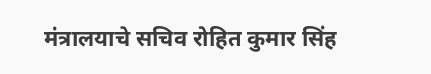मंत्रालयाचे सचिव रोहित कुमार सिंह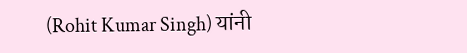(Rohit Kumar Singh) यांनी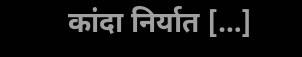कांदा निर्यात […]